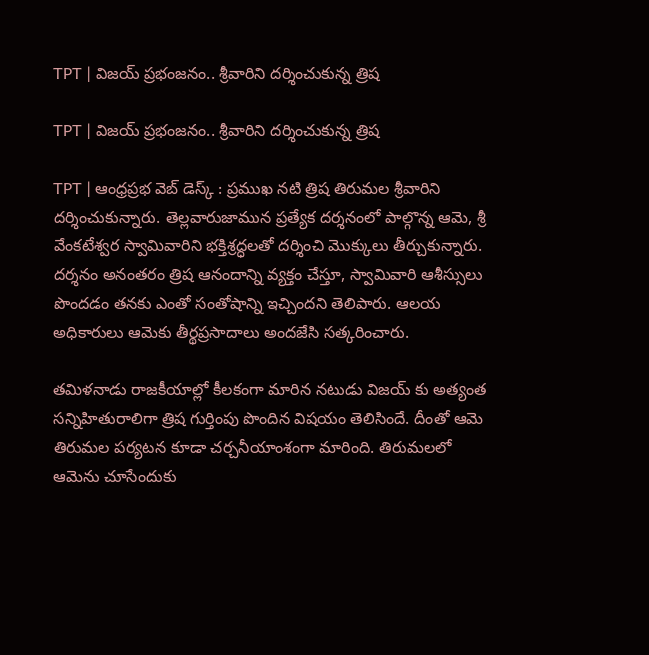TPT | విజయ్ ప్రభంజనం.. శ్రీవారిని దర్శించుకున్న త్రిష

TPT | విజయ్ ప్రభంజనం.. శ్రీవారిని దర్శించుకున్న త్రిష

TPT | ఆంధ్రప్రభ వెబ్ డెస్క్ : ప్రముఖ నటి త్రిష తిరుమల శ్రీవారిని దర్శించుకున్నారు. తెల్లవారుజామున ప్రత్యేక దర్శనంలో పాల్గొన్న ఆమె, శ్రీ వేంకటేశ్వర స్వామివారిని భక్తిశ్రద్ధలతో దర్శించి మొక్కులు తీర్చుకున్నారు. దర్శనం అనంతరం త్రిష ఆనందాన్ని వ్యక్తం చేస్తూ, స్వామివారి ఆశీస్సులు పొందడం తనకు ఎంతో సంతోషాన్ని ఇచ్చిందని తెలిపారు. ఆలయ అధికారులు ఆమెకు తీర్థప్రసాదాలు అందజేసి సత్కరించారు.

తమిళనాడు రాజకీయాల్లో కీలకంగా మారిన నటుడు విజయ్ కు అత్యంత సన్నిహితురాలిగా త్రిష గుర్తింపు పొందిన విషయం తెలిసిందే. దీంతో ఆమె తిరుమల పర్యటన కూడా చర్చనీయాంశంగా మారింది. తిరుమలలో ఆమెను చూసేందుకు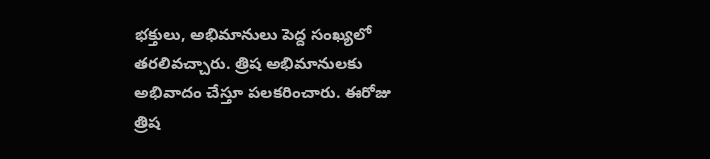భక్తులు, అభిమానులు పెద్ద సంఖ్యలో తరలివచ్చారు. త్రిష అభిమానులకు అభివాదం చేస్తూ పలకరించారు. ఈరోజు త్రిష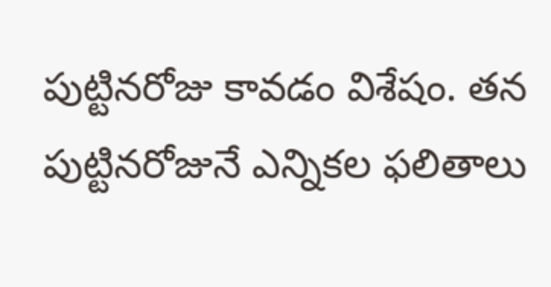పుట్టినరోజు కావడం విశేషం. తన పుట్టినరోజునే ఎన్నికల ఫలితాలు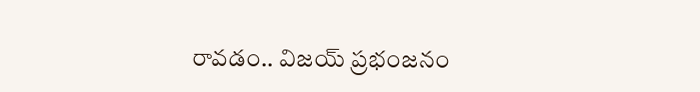రావడం.. విజయ్ ప్రభంజనం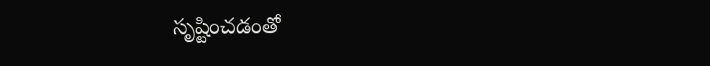సృష్టించడంతో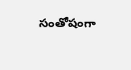సంతోషంగా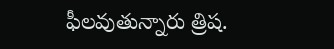ఫీలవుతున్నారు త్రిష.